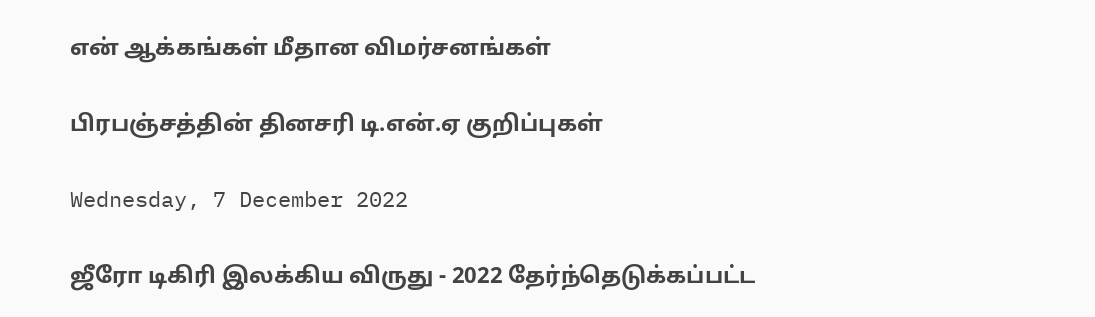என் ஆக்கங்கள் மீதான விமர்சனங்கள்

பிரபஞ்சத்தின் தினசரி டி.என்.ஏ குறிப்புகள்

Wednesday, 7 December 2022

ஜீரோ டிகிரி இலக்கிய விருது - 2022 தேர்ந்தெடுக்கப்பட்ட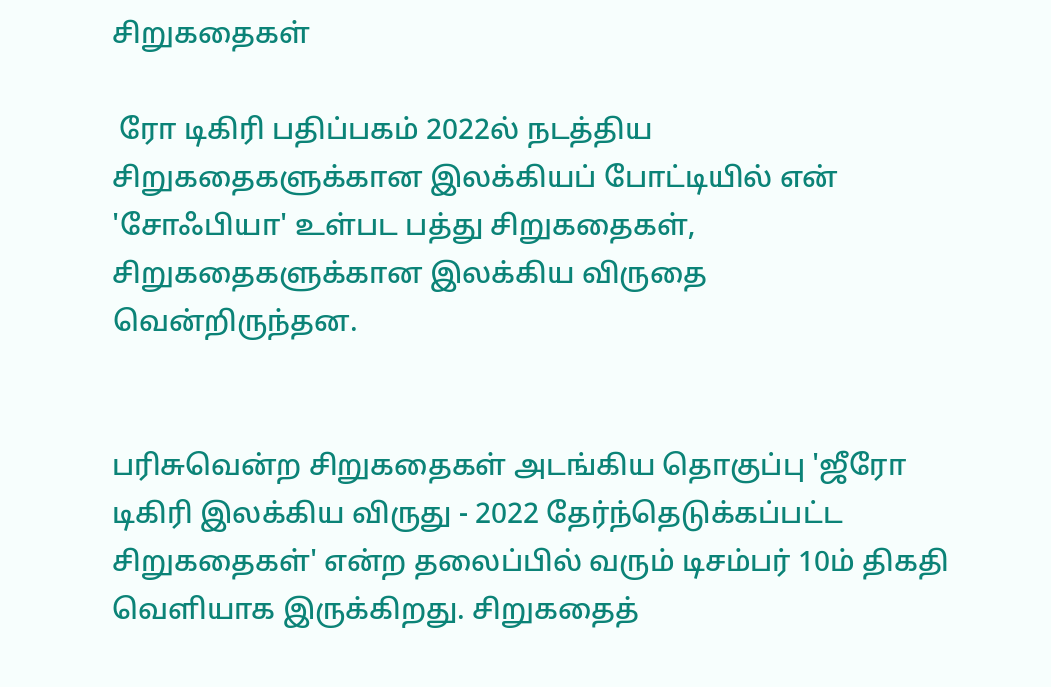சிறுகதைகள்

 ரோ டிகிரி பதிப்பகம் 2022ல் நடத்திய சிறுகதைகளுக்கான இலக்கியப் போட்டியில் என் 'சோஃபியா' உள்பட பத்து சிறுகதைகள், சிறுகதைகளுக்கான இலக்கிய விருதை வென்றிருந்தன.


பரிசுவென்ற சிறுகதைகள் அடங்கிய தொகுப்பு 'ஜீரோ டிகிரி இலக்கிய விருது - 2022 தேர்ந்தெடுக்கப்பட்ட சிறுகதைகள்' என்ற தலைப்பில் வரும் டிசம்பர் 10ம் திகதி வெளியாக இருக்கிறது. சிறுகதைத்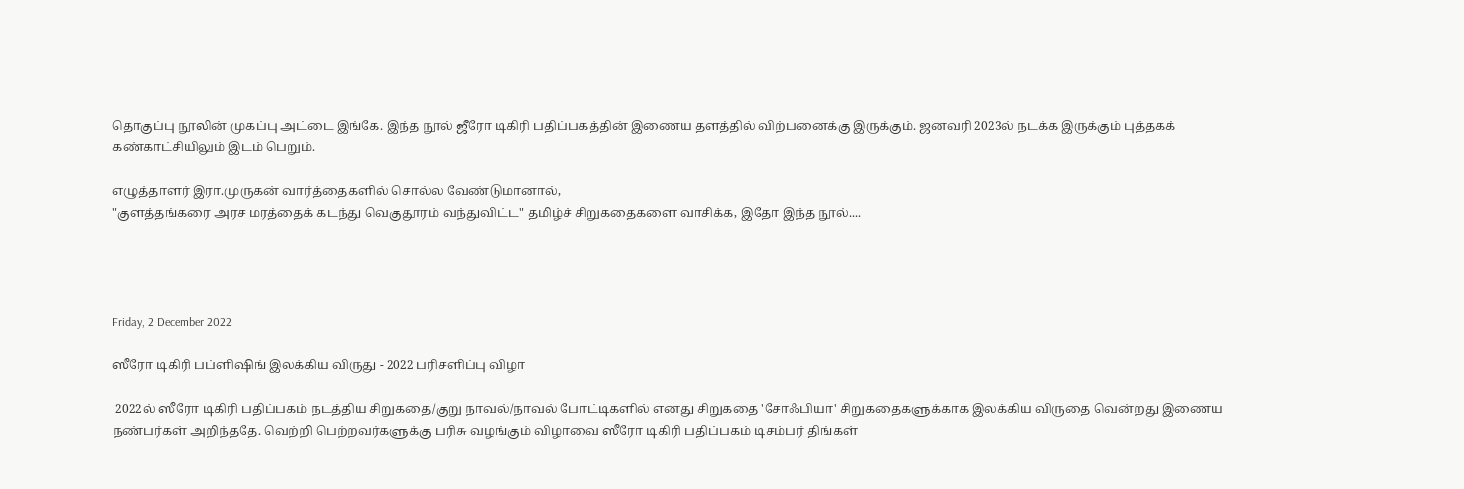தொகுப்பு நூலின் முகப்பு அட்டை இங்கே. இந்த நூல் ஜீரோ டிகிரி பதிப்பகத்தின் இணைய தளத்தில் விற்பனைக்கு இருக்கும். ஜனவரி 2023ல் நடக்க இருக்கும் புத்தகக் கண்காட்சியிலும் இடம் பெறும்.

எழுத்தாளர் இரா.முருகன் வார்த்தைகளில் சொல்ல வேண்டுமானால்,
"குளத்தங்கரை அரச மரத்தைக் கடந்து வெகுதூரம் வந்துவிட்ட" தமிழ்ச் சிறுகதைகளை வாசிக்க, இதோ இந்த நூல்....




Friday, 2 December 2022

ஸீரோ டிகிரி பப்ளிஷிங் இலக்கிய விருது - 2022 பரிசளிப்பு விழா

 2022ல் ஸீரோ டிகிரி பதிப்பகம் நடத்திய சிறுகதை/குறு நாவல்/நாவல் போட்டிகளில் எனது சிறுகதை 'சோஃபியா' சிறுகதைகளுக்காக இலக்கிய விருதை வென்றது இணைய நண்பர்கள் அறிந்ததே. வெற்றி பெற்றவர்களுக்கு பரிசு வழங்கும் விழாவை ஸீரோ டிகிரி பதிப்பகம் டிசம்பர் திங்கள்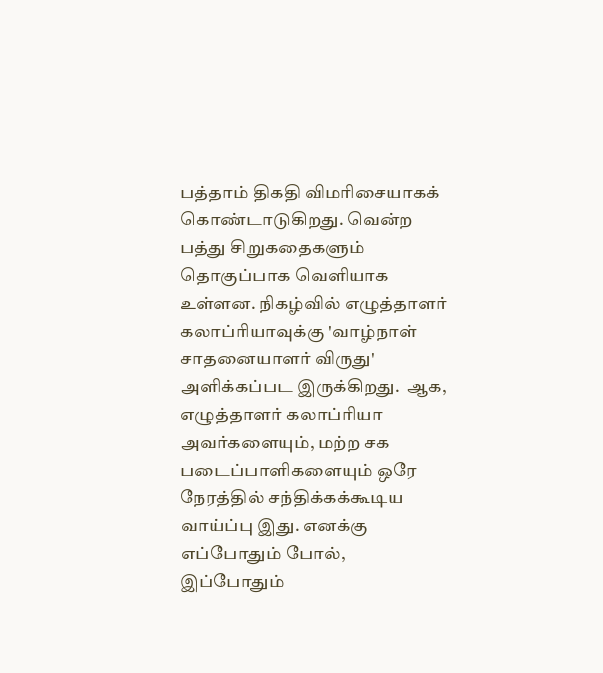பத்தாம் திகதி விமரிசையாகக் கொண்டாடுகிறது. வென்ற பத்து சிறுகதைகளும் தொகுப்பாக வெளியாக உள்ளன. நிகழ்வில் எழுத்தாளர் கலாப்ரியாவுக்கு 'வாழ்நாள் சாதனையாளர் விருது' அளிக்கப்பட இருக்கிறது.  ஆக, எழுத்தாளர் கலாப்ரியா அவர்களையும், மற்ற சக படைப்பாளிகளையும் ஒரே நேரத்தில் சந்திக்கக்கூடிய  வாய்ப்பு இது. எனக்கு எப்போதும் போல், இப்போதும்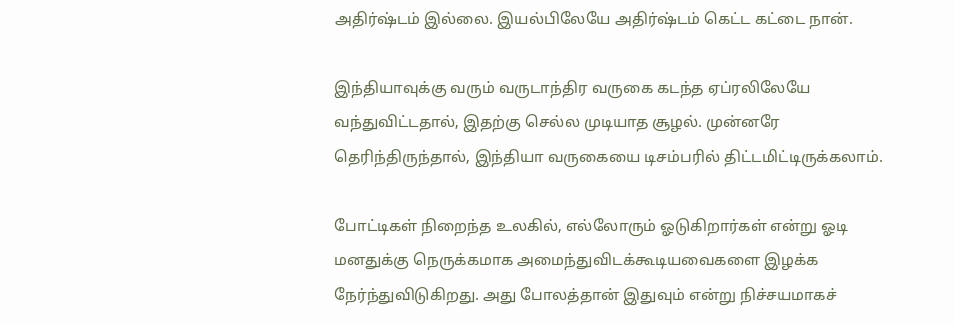அதிர்ஷ்டம் இல்லை. இயல்பிலேயே அதிர்ஷ்டம் கெட்ட கட்டை நான்.

இந்தியாவுக்கு வரும் வருடாந்திர வருகை கடந்த ஏப்ரலிலேயே வந்துவிட்டதால், இதற்கு செல்ல முடியாத சூழல். முன்னரே தெரிந்திருந்தால், இந்தியா வருகையை டிசம்பரில் திட்டமிட்டிருக்கலாம்.

போட்டிகள் நிறைந்த உலகில், எல்லோரும் ஓடுகிறார்கள் என்று ஓடி மனதுக்கு நெருக்கமாக அமைந்துவிடக்கூடியவைகளை இழக்க நேர்ந்துவிடுகிறது. அது போலத்தான் இதுவும் என்று நிச்சயமாகச்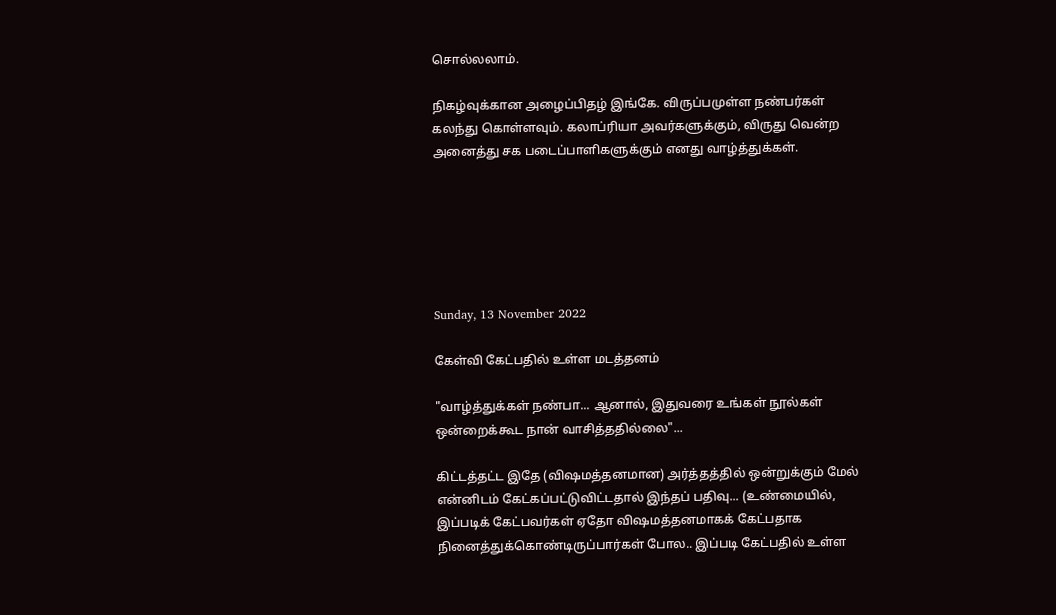சொல்லலாம்.

நிகழ்வுக்கான அழைப்பிதழ் இங்கே. விருப்பமுள்ள நண்பர்கள் கலந்து கொள்ளவும். கலாப்ரியா அவர்களுக்கும், விருது வென்ற அனைத்து சக படைப்பாளிகளுக்கும் எனது வாழ்த்துக்கள்.






Sunday, 13 November 2022

கேள்வி கேட்பதில் உள்ள மடத்தனம்

"வாழ்த்துக்கள் நண்பா... ஆனால், இதுவரை உங்கள் நூல்கள் ஒன்றைக்கூட நான் வாசித்ததில்லை"...

கிட்டத்தட்ட இதே (விஷமத்தனமான) அர்த்தத்தில் ஒன்றுக்கும் மேல் என்னிடம் கேட்கப்பட்டுவிட்டதால் இந்தப் பதிவு... (உண்மையில், இப்படிக் கேட்பவர்கள் ஏதோ விஷமத்தனமாகக் கேட்பதாக நினைத்துக்கொண்டிருப்பார்கள் போல.. இப்படி கேட்பதில் உள்ள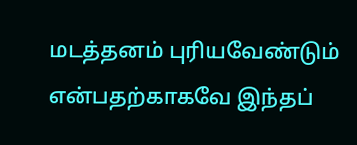மடத்தனம் புரியவேண்டும் என்பதற்காகவே இந்தப்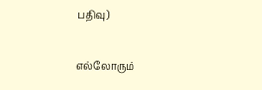பதிவு)

எல்லோரும்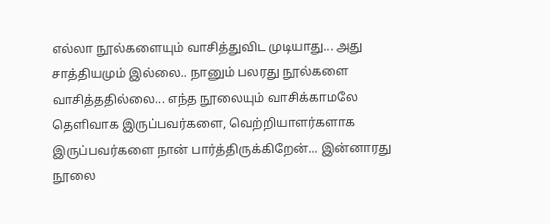எல்லா நூல்களையும் வாசித்துவிட முடியாது... அது சாத்தியமும் இல்லை.. நானும் பலரது நூல்களை வாசித்ததில்லை... எந்த நூலையும் வாசிக்காமலே தெளிவாக இருப்பவர்களை, வெற்றியாளர்களாக இருப்பவர்களை நான் பார்த்திருக்கிறேன்... இன்னாரது நூலை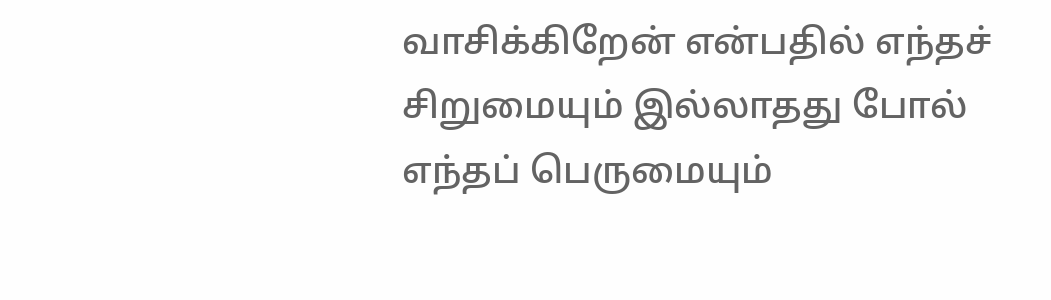வாசிக்கிறேன் என்பதில் எந்தச் சிறுமையும் இல்லாதது போல் எந்தப் பெருமையும்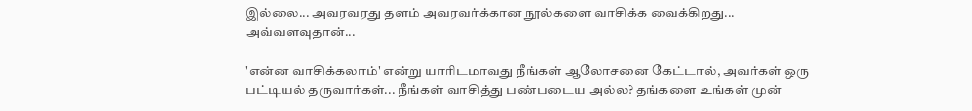இல்லை... அவரவரது தளம் அவரவர்க்கான நூல்களை வாசிக்க வைக்கிறது... அவ்வளவுதான்...

'என்ன வாசிக்கலாம்' என்று யாரிடமாவது நீங்கள் ஆலோசனை கேட்டால், அவர்கள் ஒரு பட்டியல் தருவார்கள்... நீங்கள் வாசித்து பண்படைய அல்ல? தங்களை உங்கள் முன்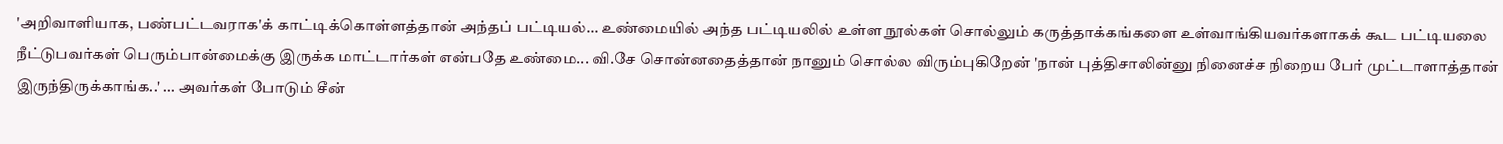'அறிவாளியாக, பண்பட்டவராக'க் காட்டிக்கொள்ளத்தான் அந்தப் பட்டியல்... உண்மையில் அந்த பட்டியலில் உள்ள நூல்கள் சொல்லும் கருத்தாக்கங்களை உள்வாங்கியவர்களாகக் கூட பட்டியலை நீட்டுபவர்கள் பெரும்பான்மைக்கு இருக்க மாட்டார்கள் என்பதே உண்மை... வி.சே சொன்னதைத்தான் நானும் சொல்ல விரும்புகிறேன் 'நான் புத்திசாலின்னு நினைச்ச நிறைய பேர் முட்டாளாத்தான் இருந்திருக்காங்க..' ... அவர்கள் போடும் சீன்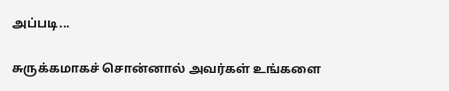அப்படி...

சுருக்கமாகச் சொன்னால் அவர்கள் உங்களை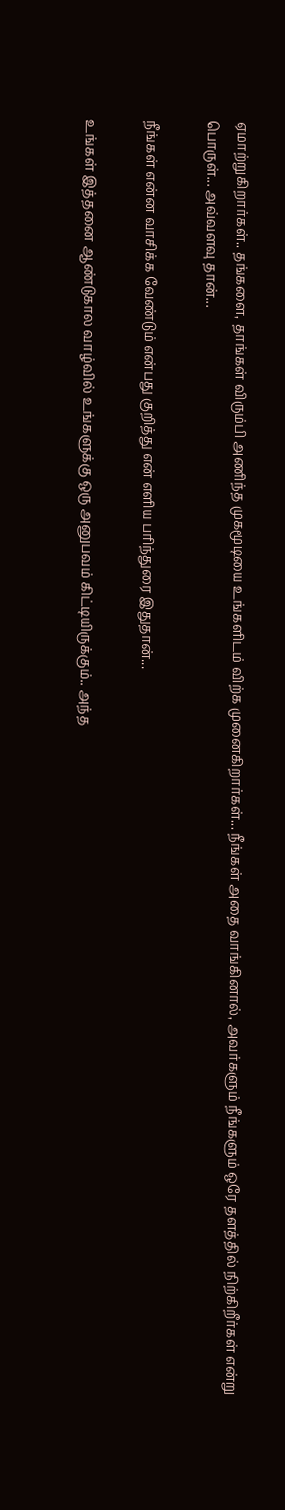ஏமாற்றுகிறார்கள்.. தங்களை, தாங்கள் விரும்பி அணிந்த முகமூடியை உங்களிடம் விற்க முனைகிறார்கள்... நீங்கள் அதை வாங்கினால், அவர்களும் நீங்களும் ஒரே தளத்தில் நிற்கிறீர்கள் என்று பொருள்... அவ்வளவு தான்...

நீங்கள் என்ன வாசிக்க வேண்டும் என்பது குறித்து என் எளிய பரிந்துரை இதுதான்...

உங்கள் இத்தனை ஆண்டுகால வாழ்வில் உங்களுக்கு ஒரு அனுபவம் கிட்டியிருக்கும்.. அந்த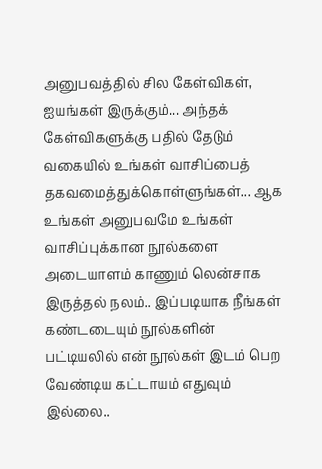அனுபவத்தில் சில கேள்விகள், ஐயங்கள் இருக்கும்... அந்தக் கேள்விகளுக்கு பதில் தேடும் வகையில் உங்கள் வாசிப்பைத் தகவமைத்துக்கொள்ளுங்கள்... ஆக உங்கள் அனுபவமே உங்கள் வாசிப்புக்கான நூல்களை அடையாளம் காணும் லென்சாக இருத்தல் நலம்.. இப்படியாக நீங்கள் கண்டடையும் நூல்களின் பட்டியலில் என் நூல்கள் இடம் பெற வேண்டிய கட்டாயம் எதுவும் இல்லை..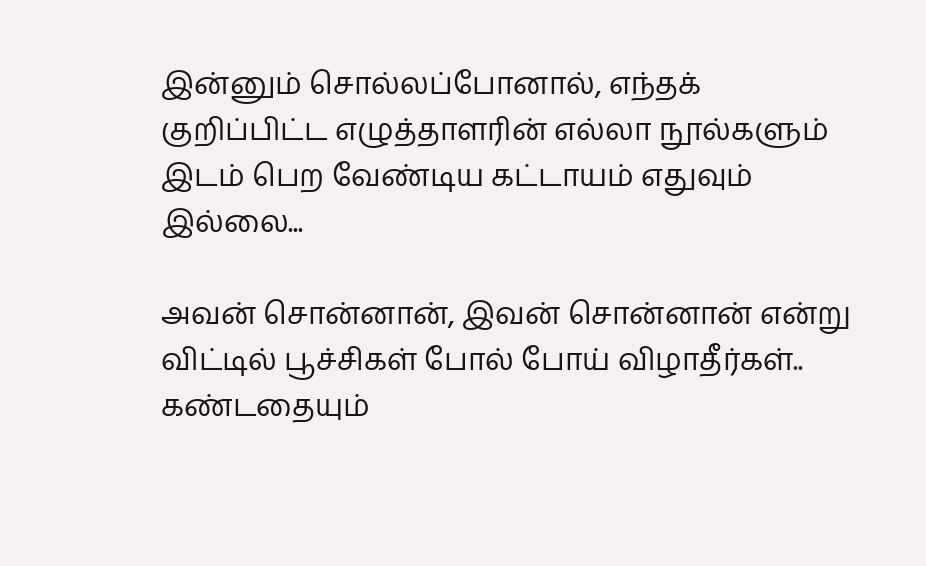இன்னும் சொல்லப்போனால், எந்தக் குறிப்பிட்ட எழுத்தாளரின் எல்லா நூல்களும் இடம் பெற வேண்டிய கட்டாயம் எதுவும் இல்லை...

அவன் சொன்னான், இவன் சொன்னான் என்று விட்டில் பூச்சிகள் போல் போய் விழாதீர்கள்.. கண்டதையும்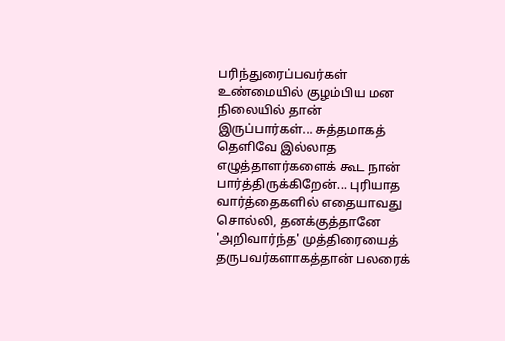பரிந்துரைப்பவர்கள் உண்மையில் குழம்பிய மன நிலையில் தான் இருப்பார்கள்... சுத்தமாகத் தெளிவே இல்லாத எழுத்தாளர்களைக் கூட நான் பார்த்திருக்கிறேன்... புரியாத வார்த்தைகளில் எதையாவது சொல்லி, தனக்குத்தானே 'அறிவார்ந்த' முத்திரையைத் தருபவர்களாகத்தான் பலரைக்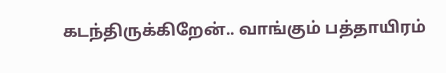கடந்திருக்கிறேன்.. வாங்கும் பத்தாயிரம்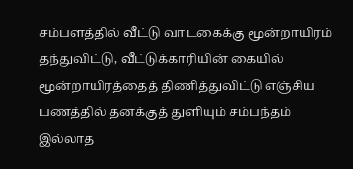சம்பளத்தில் வீட்டு வாடகைக்கு மூன்றாயிரம் தந்துவிட்டு, வீட்டுக்காரியின் கையில் மூன்றாயிரத்தைத் திணித்துவிட்டு எஞ்சிய பணத்தில் தனக்குத் துளியும் சம்பந்தம் இல்லாத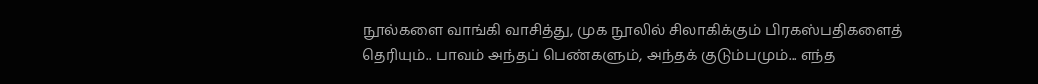நூல்களை வாங்கி வாசித்து, முக நூலில் சிலாகிக்கும் பிரகஸ்பதிகளைத் தெரியும்.. பாவம் அந்தப் பெண்களும், அந்தக் குடும்பமும்... எந்த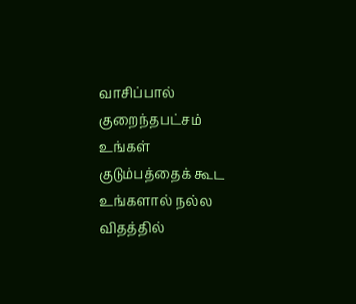வாசிப்பால் குறைந்தபட்சம் உங்கள் குடும்பத்தைக் கூட உங்களால் நல்ல விதத்தில்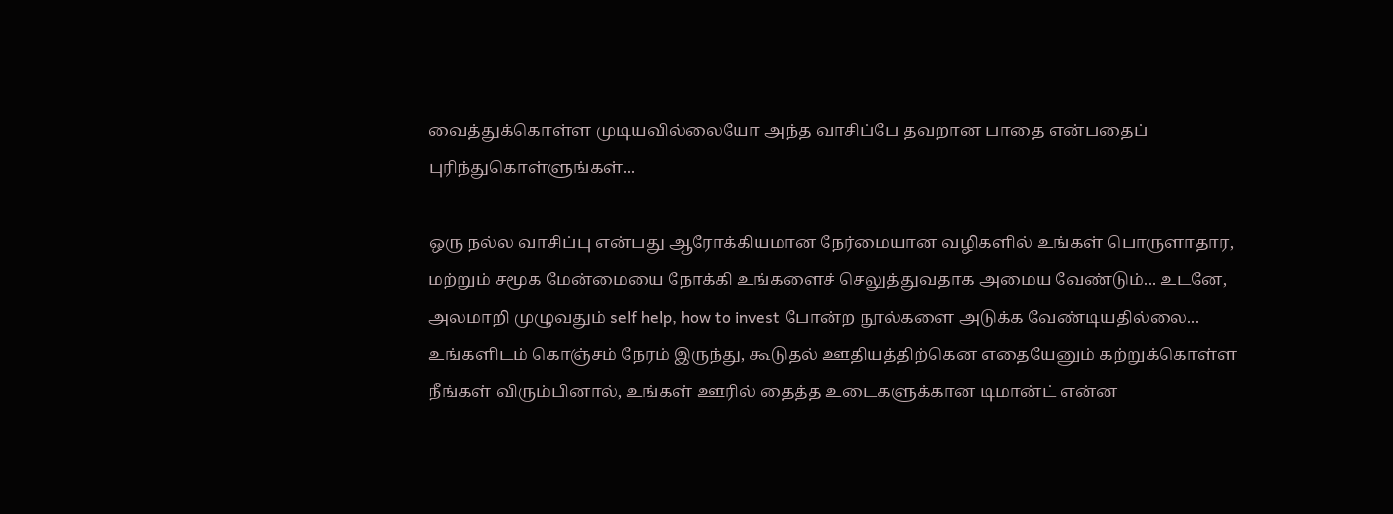வைத்துக்கொள்ள முடியவில்லையோ அந்த வாசிப்பே தவறான பாதை என்பதைப் புரிந்துகொள்ளுங்கள்...

ஒரு நல்ல வாசிப்பு என்பது ஆரோக்கியமான நேர்மையான வழிகளில் உங்கள் பொருளாதார, மற்றும் சமூக மேன்மையை நோக்கி உங்களைச் செலுத்துவதாக அமைய வேண்டும்... உடனே, அலமாறி முழுவதும் self help, how to invest போன்ற நூல்களை அடுக்க வேண்டியதில்லை... உங்களிடம் கொஞ்சம் நேரம் இருந்து, கூடுதல் ஊதியத்திற்கென எதையேனும் கற்றுக்கொள்ள நீங்கள் விரும்பினால், உங்கள் ஊரில் தைத்த உடைகளுக்கான டிமான்ட் என்ன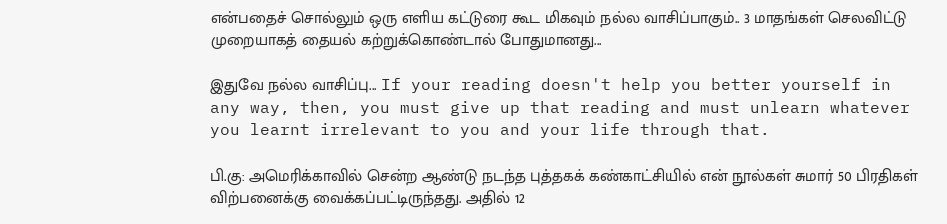என்பதைச் சொல்லும் ஒரு எளிய கட்டுரை கூட மிகவும் நல்ல வாசிப்பாகும்.. 3 மாதங்கள் செலவிட்டு முறையாகத் தையல் கற்றுக்கொண்டால் போதுமானது...

இதுவே நல்ல வாசிப்பு... If your reading doesn't help you better yourself in any way, then, you must give up that reading and must unlearn whatever you learnt irrelevant to you and your life through that.

பி.கு: அமெரிக்காவில் சென்ற ஆண்டு நடந்த புத்தகக் கண்காட்சியில் என் நூல்கள் சுமார் 50 பிரதிகள் விற்பனைக்கு வைக்கப்பட்டிருந்தது. அதில் 12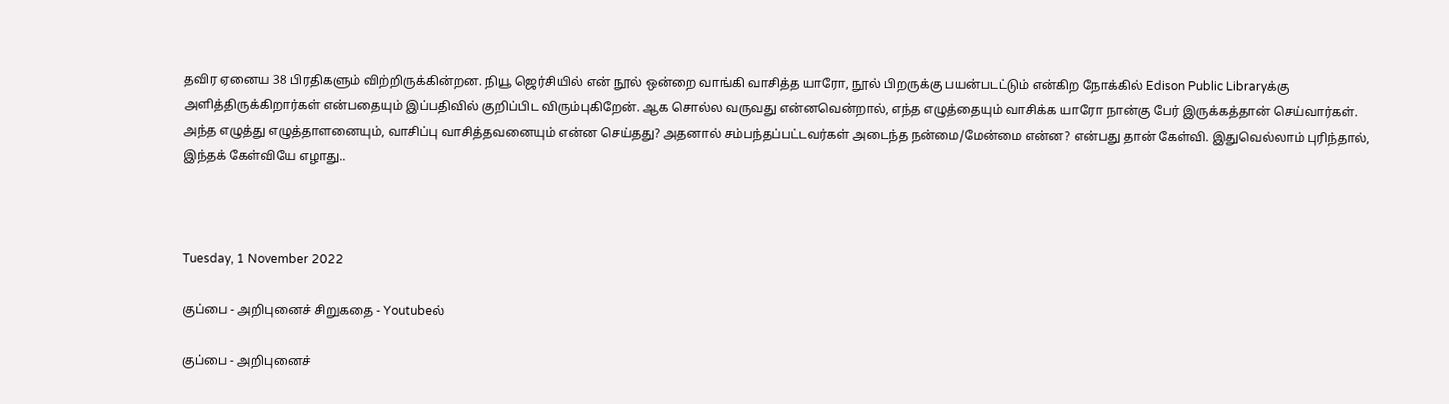தவிர ஏனைய 38 பிரதிகளும் விற்றிருக்கின்றன. நியூ ஜெர்சியில் என் நூல் ஒன்றை வாங்கி வாசித்த யாரோ, நூல் பிறருக்கு பயன்படட்டும் என்கிற நோக்கில் Edison Public Libraryக்கு அளித்திருக்கிறார்கள் என்பதையும் இப்பதிவில் குறிப்பிட விரும்புகிறேன். ஆக சொல்ல வருவது என்னவென்றால், எந்த எழுத்தையும் வாசிக்க யாரோ நான்கு பேர் இருக்கத்தான் செய்வார்கள். அந்த எழுத்து எழுத்தாளனையும், வாசிப்பு வாசித்தவனையும் என்ன செய்தது? அதனால் சம்பந்தப்பட்டவர்கள் அடைந்த நன்மை/மேன்மை என்ன? என்பது தான் கேள்வி. இதுவெல்லாம் புரிந்தால், இந்தக் கேள்வியே எழாது..



Tuesday, 1 November 2022

குப்பை - அறிபுனைச் சிறுகதை - Youtubeல்

குப்பை - அறிபுனைச்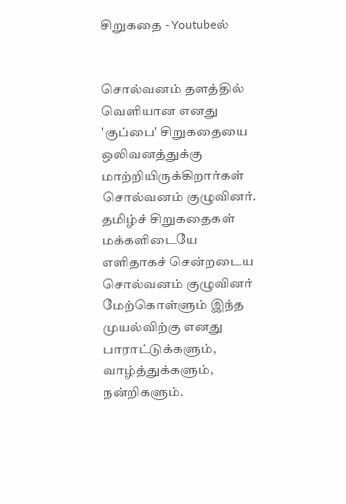சிறுகதை - Youtubeல்


சொல்வனம் தளத்தில் வெளியான எனது 'குப்பை' சிறுகதையை ஒலிவனத்துக்கு மாற்றியிருக்கிறார்கள் சொல்வனம் குழுவினர். தமிழ்ச் சிறுகதைகள் மக்களிடையே எளிதாகச் சென்றடைய சொல்வனம் குழுவினர் மேற்கொள்ளும் இந்த முயல்விற்கு எனது பாராட்டுக்களும், வாழ்த்துக்களும், நன்றிகளும்.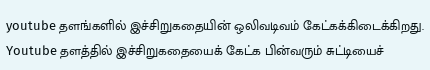youtube தளங்களில் இச்சிறுகதையின் ஒலிவடிவம் கேட்கக்கிடைக்கிறது. Youtube தளத்தில் இச்சிறுகதையைக் கேட்க பின்வரும் சுட்டியைச்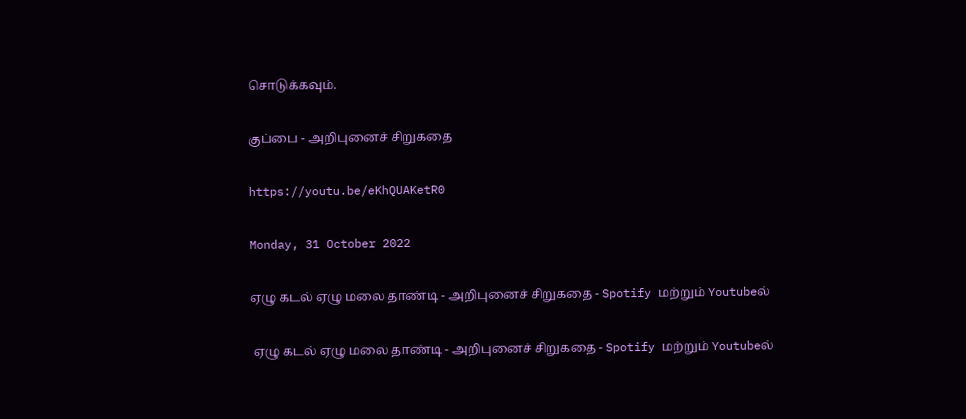சொடுக்கவும்.

குப்பை - அறிபுனைச் சிறுகதை

https://youtu.be/eKhQUAKetR0

Monday, 31 October 2022

ஏழு கடல் ஏழு மலை தாண்டி - அறிபுனைச் சிறுகதை - Spotify மற்றும் Youtubeல்

 ஏழு கடல் ஏழு மலை தாண்டி - அறிபுனைச் சிறுகதை - Spotify மற்றும் Youtubeல்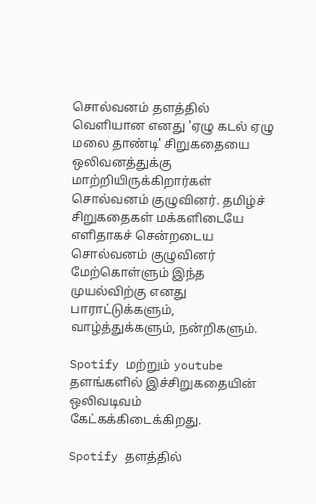சொல்வனம் தளத்தில் வெளியான எனது 'ஏழு கடல் ஏழு மலை தாண்டி' சிறுகதையை ஒலிவனத்துக்கு மாற்றியிருக்கிறார்கள் சொல்வனம் குழுவினர். தமிழ்ச் சிறுகதைகள் மக்களிடையே எளிதாகச் சென்றடைய சொல்வனம் குழுவினர் மேற்கொள்ளும் இந்த முயல்விற்கு எனது பாராட்டுக்களும், வாழ்த்துக்களும், நன்றிகளும்.

Spotify மற்றும் youtube தளங்களில் இச்சிறுகதையின் ஒலிவடிவம் கேட்கக்கிடைக்கிறது.

Spotify தளத்தில்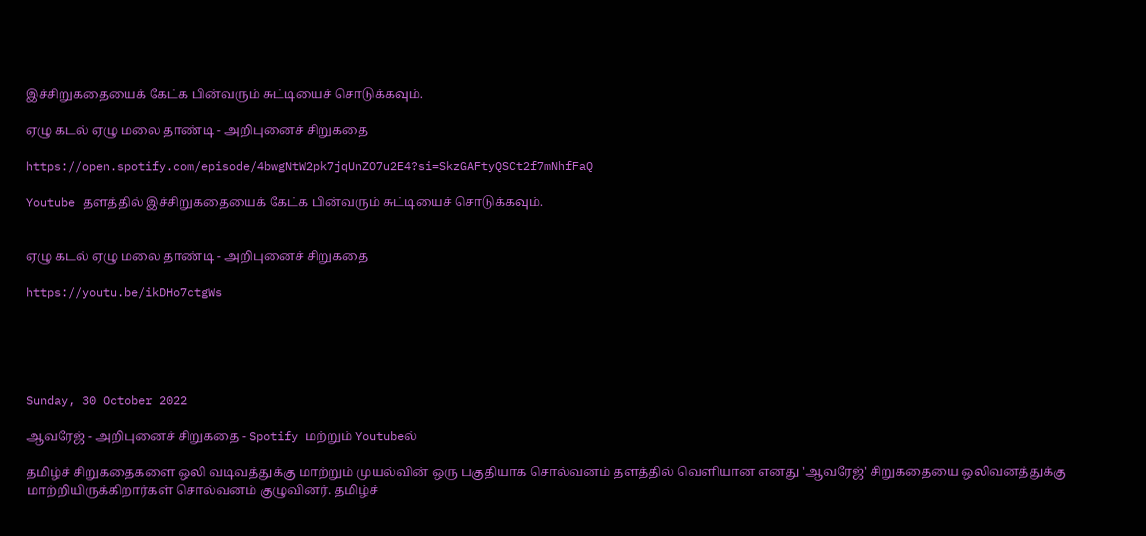இச்சிறுகதையைக் கேட்க பின்வரும் சுட்டியைச் சொடுக்கவும்.

ஏழு கடல் ஏழு மலை தாண்டி - அறிபுனைச் சிறுகதை

https://open.spotify.com/episode/4bwgNtW2pk7jqUnZO7u2E4?si=SkzGAFtyQSCt2f7mNhfFaQ

Youtube தளத்தில் இச்சிறுகதையைக் கேட்க பின்வரும் சுட்டியைச் சொடுக்கவும்.


ஏழு கடல் ஏழு மலை தாண்டி - அறிபுனைச் சிறுகதை

https://youtu.be/ikDHo7ctgWs





Sunday, 30 October 2022

ஆவரேஜ் - அறிபுனைச் சிறுகதை - Spotify மற்றும் Youtubeல்

தமிழ்ச் சிறுகதைகளை ஒலி வடிவத்துக்கு மாற்றும் முயல்வின் ஒரு பகுதியாக சொல்வனம் தளத்தில் வெளியான எனது 'ஆவரேஜ்' சிறுகதையை ஒலிவனத்துக்கு மாற்றியிருக்கிறார்கள் சொல்வனம் குழுவினர். தமிழ்ச்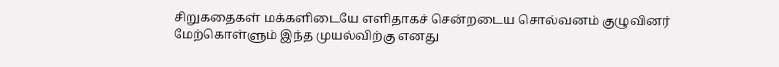சிறுகதைகள் மக்களிடையே எளிதாகச் சென்றடைய சொல்வனம் குழுவினர் மேற்கொள்ளும் இந்த முயல்விற்கு எனது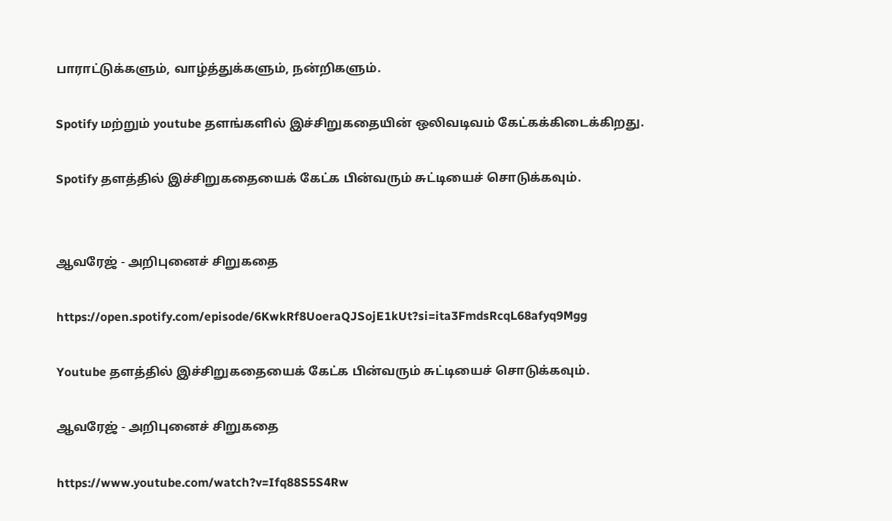பாராட்டுக்களும், வாழ்த்துக்களும், நன்றிகளும்.

Spotify மற்றும் youtube தளங்களில் இச்சிறுகதையின் ஒலிவடிவம் கேட்கக்கிடைக்கிறது.

Spotify தளத்தில் இச்சிறுகதையைக் கேட்க பின்வரும் சுட்டியைச் சொடுக்கவும்.


ஆவரேஜ் - அறிபுனைச் சிறுகதை

https://open.spotify.com/episode/6KwkRf8UoeraQJSojE1kUt?si=ita3FmdsRcqL68afyq9Mgg

Youtube தளத்தில் இச்சிறுகதையைக் கேட்க பின்வரும் சுட்டியைச் சொடுக்கவும்.

ஆவரேஜ் - அறிபுனைச் சிறுகதை

https://www.youtube.com/watch?v=Ifq88S5S4Rw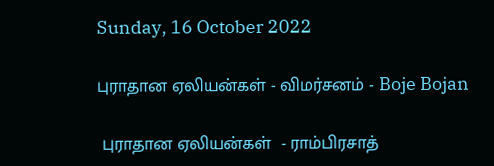Sunday, 16 October 2022

புராதான ஏலியன்கள் - விமர்சனம் - Boje Bojan

 புராதான ஏலியன்கள்  - ராம்பிரசாத்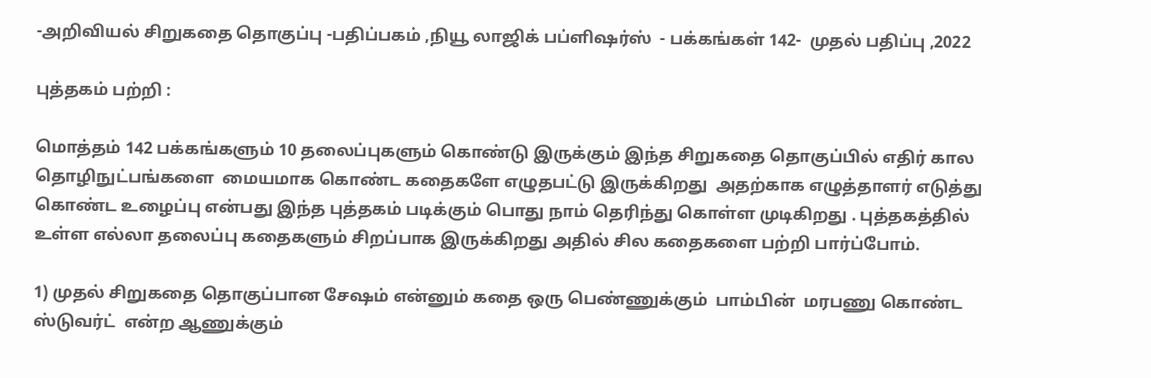-அறிவியல் சிறுகதை தொகுப்பு -பதிப்பகம் ,நியூ லாஜிக் பப்ளிஷர்ஸ்  - பக்கங்கள் 142-  முதல் பதிப்பு ,2022

புத்தகம் பற்றி :

மொத்தம் 142 பக்கங்களும் 10 தலைப்புகளும் கொண்டு இருக்கும் இந்த சிறுகதை தொகுப்பில் எதிர் கால தொழிநுட்பங்களை  மையமாக கொண்ட கதைகளே எழுதபட்டு இருக்கிறது  அதற்காக எழுத்தாளர் எடுத்து கொண்ட உழைப்பு என்பது இந்த புத்தகம் படிக்கும் பொது நாம் தெரிந்து கொள்ள முடிகிறது . புத்தகத்தில் உள்ள எல்லா தலைப்பு கதைகளும் சிறப்பாக இருக்கிறது அதில் சில கதைகளை பற்றி பார்ப்போம்.

1) முதல் சிறுகதை தொகுப்பான சேஷம் என்னும் கதை ஒரு பெண்ணுக்கும்  பாம்பின்  மரபணு கொண்ட ஸ்டுவர்ட்  என்ற ஆணுக்கும்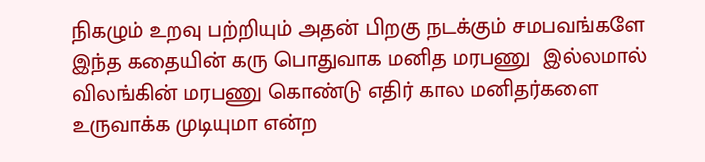நிகழும் உறவு பற்றியும் அதன் பிறகு நடக்கும் சமபவங்களே இந்த கதையின் கரு பொதுவாக மனித மரபணு  இல்லமால் விலங்கின் மரபணு கொண்டு எதிர் கால மனிதர்களை உருவாக்க முடியுமா என்ற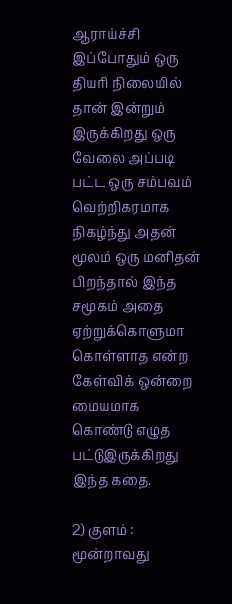ஆராய்ச்சி இப்போதும் ஒரு தியரி நிலையில் தான் இன்றும் இருக்கிறது ஒரு வேலை அப்படி பட்ட ஒரு சம்பவம் வெற்றிகரமாக நிகழ்ந்து அதன் மூலம் ஒரு மனிதன் பிறந்தால் இந்த சமூகம் அதை ஏற்றுக்கொளுமா கொள்ளாத என்ற கேள்விக் ஒன்றை மையமாக கொண்டு எழுத பட்டுஇருக்கிறது இந்த கதை.

2) குளம் : மூன்றாவது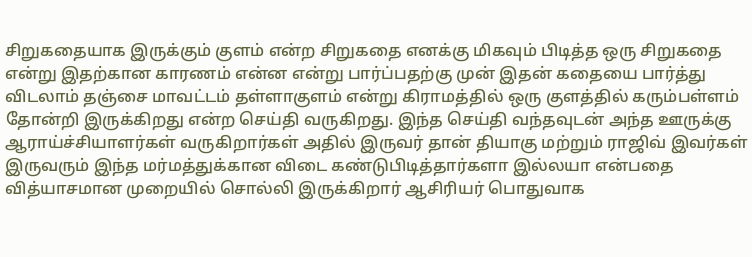சிறுகதையாக இருக்கும் குளம் என்ற சிறுகதை எனக்கு மிகவும் பிடித்த ஒரு சிறுகதை என்று இதற்கான காரணம் என்ன என்று பார்ப்பதற்கு முன் இதன் கதையை பார்த்து விடலாம் தஞ்சை மாவட்டம் தள்ளாகுளம் என்று கிராமத்தில் ஒரு குளத்தில் கரும்பள்ளம் தோன்றி இருக்கிறது என்ற செய்தி வருகிறது. இந்த செய்தி வந்தவுடன் அந்த ஊருக்கு ஆராய்ச்சியாளர்கள் வருகிறார்கள் அதில் இருவர் தான் தியாகு மற்றும் ராஜிவ் இவர்கள் இருவரும் இந்த மர்மத்துக்கான விடை கண்டுபிடித்தார்களா இல்லயா என்பதை வித்யாசமான முறையில் சொல்லி இருக்கிறார் ஆசிரியர் பொதுவாக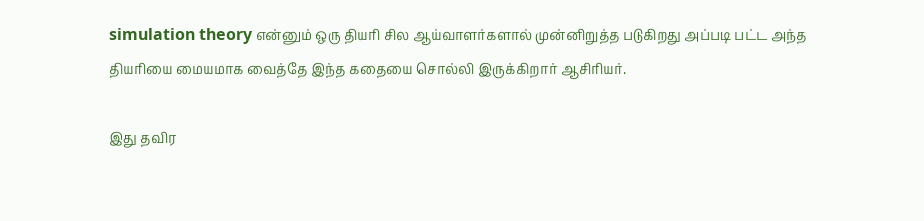simulation theory என்னும் ஒரு தியரி சில ஆய்வாளர்களால் முன்னிறுத்த படுகிறது அப்படி பட்ட அந்த தியரியை மையமாக வைத்தே இந்த கதையை சொல்லி இருக்கிறார் ஆசிரியர்.

இது தவிர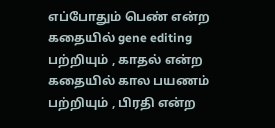எப்போதும் பெண் என்ற கதையில் gene editing பற்றியும் , காதல் என்ற கதையில் கால பயணம் பற்றியும் , பிரதி என்ற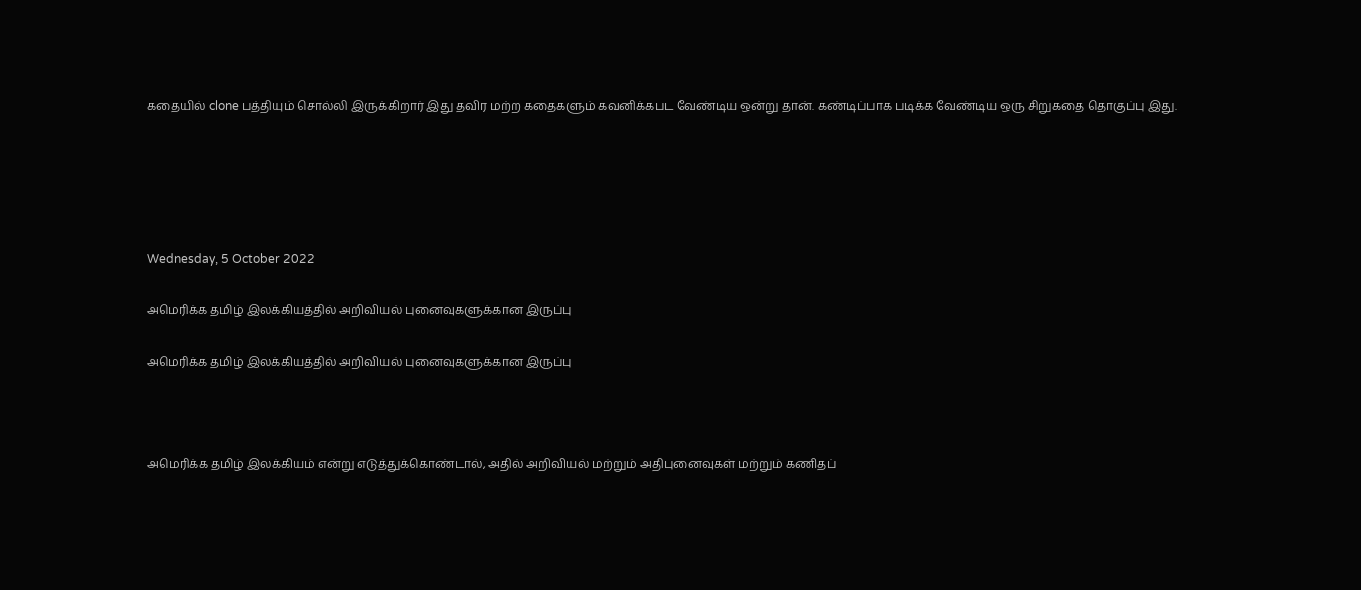கதையில் clone பத்தியும் சொல்லி இருக்கிறார் இது தவிர மற்ற கதைகளும் கவனிக்கபட வேண்டிய ஒன்று தான். கண்டிப்பாக படிக்க வேண்டிய ஒரு சிறுகதை தொகுப்பு இது.





Wednesday, 5 October 2022

அமெரிக்க தமிழ் இலக்கியத்தில் அறிவியல் புனைவுகளுக்கான இருப்பு

அமெரிக்க தமிழ் இலக்கியத்தில் அறிவியல் புனைவுகளுக்கான இருப்பு



அமெரிக்க தமிழ் இலக்கியம் என்று எடுத்துக்கொண்டால், அதில் அறிவியல் மற்றும் அதிபுனைவுகள் மற்றும் கணிதப்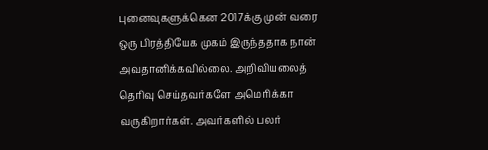புனைவுகளுக்கென 2017க்கு முன் வரை ஒரு பிரத்தியேக முகம் இருந்ததாக நான் அவதானிக்கவில்லை. அறிவியலைத் தெரிவு செய்தவர்களே அமெரிக்கா வருகிறார்கள். அவர்களில் பலர்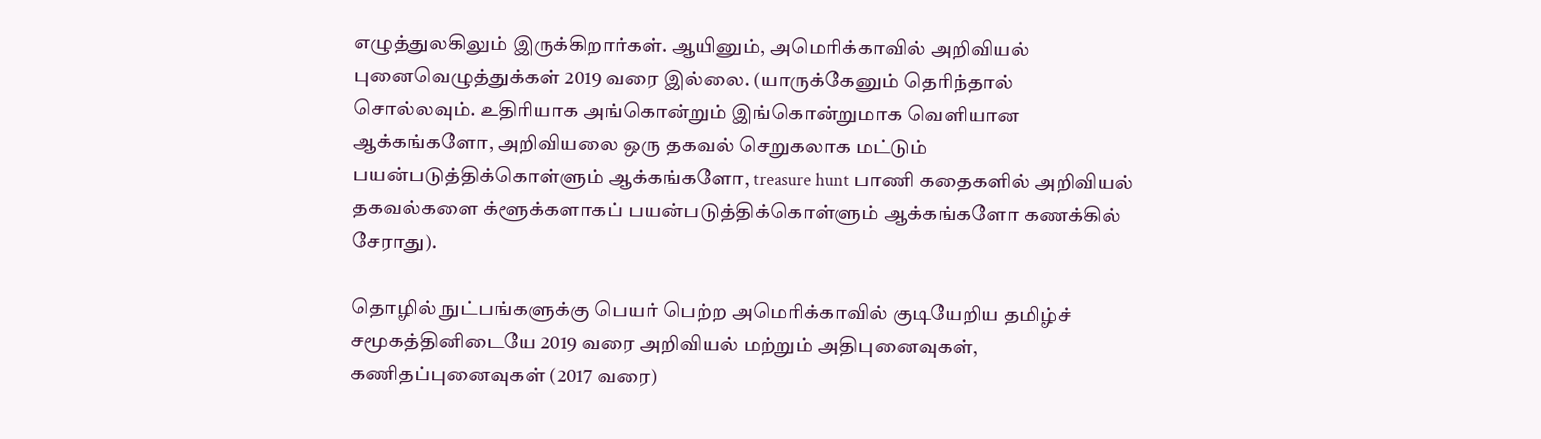எழுத்துலகிலும் இருக்கிறார்கள். ஆயினும், அமெரிக்காவில் அறிவியல் புனைவெழுத்துக்கள் 2019 வரை இல்லை. (யாருக்கேனும் தெரிந்தால் சொல்லவும். உதிரியாக அங்கொன்றும் இங்கொன்றுமாக வெளியான ஆக்கங்களோ, அறிவியலை ஒரு தகவல் செறுகலாக மட்டும் பயன்படுத்திக்கொள்ளும் ஆக்கங்களோ, treasure hunt பாணி கதைகளில் அறிவியல் தகவல்களை க்ளூக்களாகப் பயன்படுத்திக்கொள்ளும் ஆக்கங்களோ கணக்கில் சேராது).

தொழில் நுட்பங்களுக்கு பெயர் பெற்ற அமெரிக்காவில் குடியேறிய தமிழ்ச் சமூகத்தினிடையே 2019 வரை அறிவியல் மற்றும் அதிபுனைவுகள், கணிதப்புனைவுகள் (2017 வரை)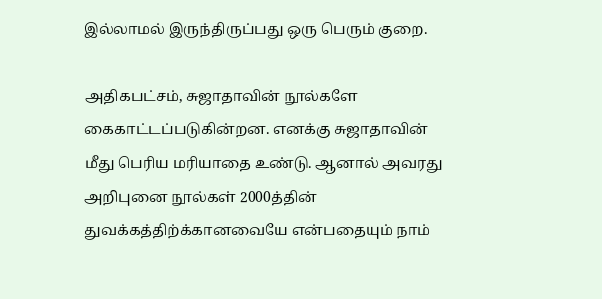இல்லாமல் இருந்திருப்பது ஒரு பெரும் குறை.

அதிகபட்சம், சுஜாதாவின் நூல்களே கைகாட்டப்படுகின்றன. எனக்கு சுஜாதாவின் மீது பெரிய மரியாதை உண்டு. ஆனால் அவரது அறிபுனை நூல்கள் 2000த்தின் துவக்கத்திற்க்கானவையே என்பதையும் நாம்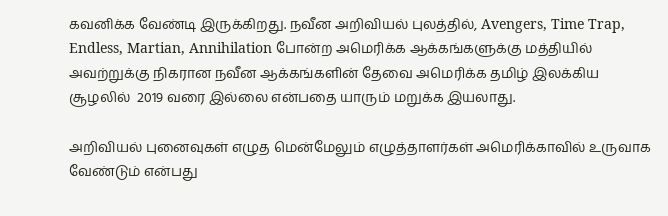கவனிக்க வேண்டி இருக்கிறது. நவீன அறிவியல் புலத்தில், Avengers, Time Trap, Endless, Martian, Annihilation போன்ற அமெரிக்க ஆக்கங்களுக்கு மத்தியில் அவற்றுக்கு நிகரான நவீன ஆக்கங்களின் தேவை அமெரிக்க தமிழ் இலக்கிய சூழலில்  2019 வரை இல்லை என்பதை யாரும் மறுக்க இயலாது.

அறிவியல் புனைவுகள் எழுத மென்மேலும் எழுத்தாளர்கள் அமெரிக்காவில் உருவாக வேண்டும் என்பது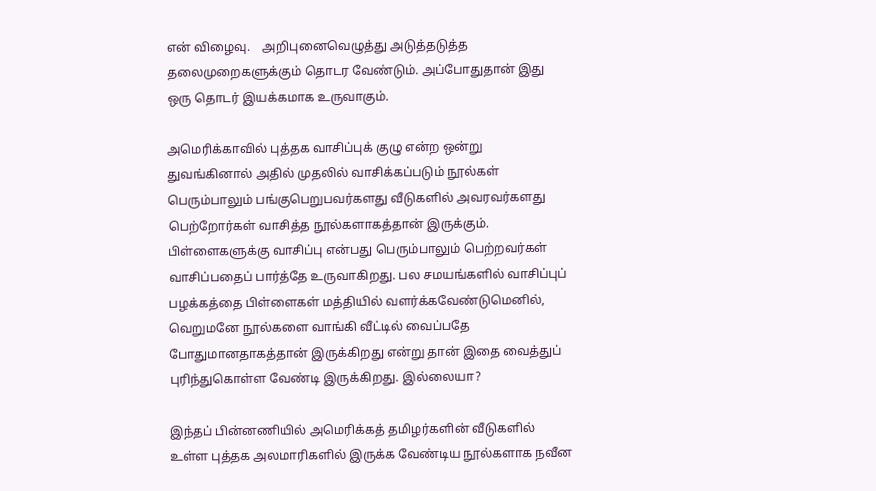என் விழைவு.    அறிபுனைவெழுத்து அடுத்தடுத்த தலைமுறைகளுக்கும் தொடர வேண்டும். அப்போதுதான் இது ஒரு தொடர் இயக்கமாக உருவாகும்.

அமெரிக்காவில் புத்தக வாசிப்புக் குழு என்ற ஒன்று துவங்கினால் அதில் முதலில் வாசிக்கப்படும் நூல்கள் பெரும்பாலும் பங்குபெறுபவர்களது வீடுகளில் அவரவர்களது பெற்றோர்கள் வாசித்த நூல்களாகத்தான் இருக்கும். பிள்ளைகளுக்கு வாசிப்பு என்பது பெரும்பாலும் பெற்றவர்கள் வாசிப்பதைப் பார்த்தே உருவாகிறது. பல சமயங்களில் வாசிப்புப்  பழக்கத்தை பிள்ளைகள் மத்தியில் வளர்க்கவேண்டுமெனில், வெறுமனே நூல்களை வாங்கி வீட்டில் வைப்பதே போதுமானதாகத்தான் இருக்கிறது என்று தான் இதை வைத்துப் புரிந்துகொள்ள வேண்டி இருக்கிறது. இல்லையா?

இந்தப் பின்னணியில் அமெரிக்கத் தமிழர்களின் வீடுகளில் உள்ள புத்தக அலமாரிகளில் இருக்க வேண்டிய நூல்களாக நவீன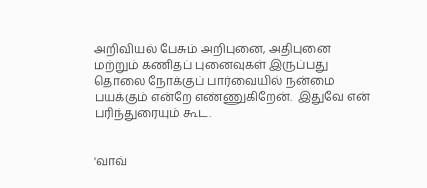அறிவியல் பேசும் அறிபுனை, அதிபுனை மற்றும் கணிதப் புனைவுகள் இருப்பது  தொலை நோக்குப் பார்வையில் நன்மை பயக்கும் என்றே எண்ணுகிறேன்.  இதுவே என் பரிந்துரையும் கூட.


'வாவ்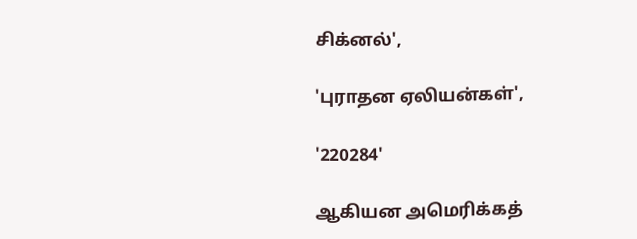சிக்னல்',

'புராதன ஏலியன்கள்',

'220284'

ஆகியன அமெரிக்கத்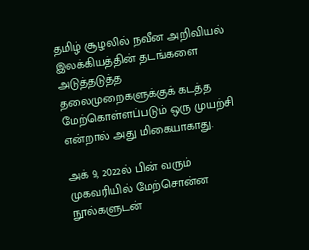தமிழ் சூழலில் நவீன அறிவியல் இலக்கியத்தின் தடங்களை அடுத்தடுத்த தலைமுறைகளுக்குக் கடத்த மேற்கொள்ளப்படும் ஒரு முயற்சி என்றால் அது மிகையாகாது.

அக் 9, 2022ல் பின் வரும் முகவரியில் மேற்சொன்ன நூல்களுடன்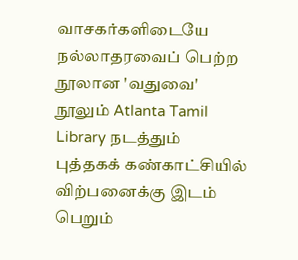வாசகர்களிடையே நல்லாதரவைப் பெற்ற நூலான 'வதுவை' நூலும் Atlanta Tamil Library நடத்தும் புத்தகக் கண்காட்சியில் விற்பனைக்கு இடம் பெறும்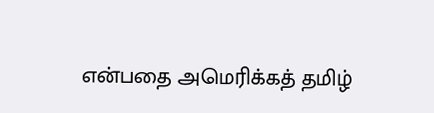என்பதை அமெரிக்கத் தமிழ்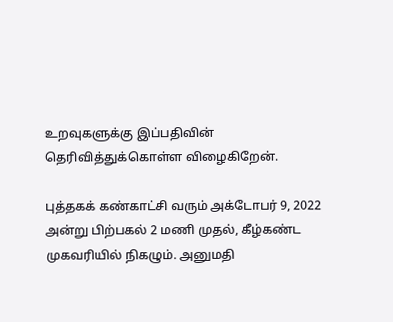உறவுகளுக்கு இப்பதிவின் தெரிவித்துக்கொள்ள விழைகிறேன்.

புத்தகக் கண்காட்சி வரும் அக்டோபர் 9, 2022 அன்று பிற்பகல் 2 மணி முதல், கீழ்கண்ட முகவரியில் நிகழும். அனுமதி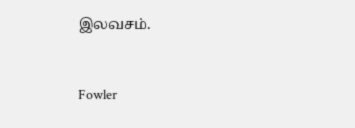இலவசம்.


Fowler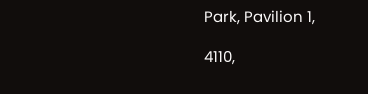Park, Pavilion 1,

4110,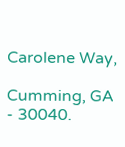Carolene Way,

Cumming, GA - 30040.